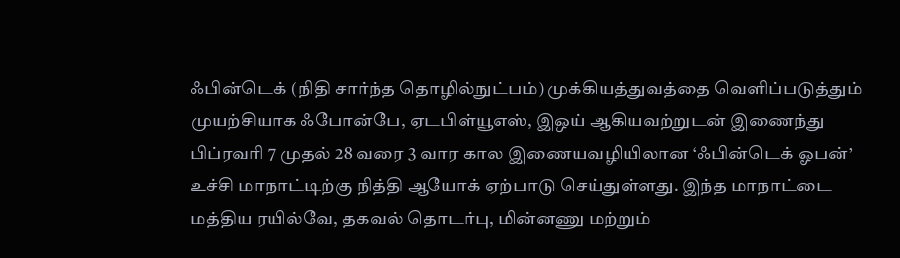ஃபின்டெக் (நிதி சார்ந்த தொழில்நுட்பம்) முக்கியத்துவத்தை வெளிப்படுத்தும் முயற்சியாக ஃபோன்பே, ஏடபிள்யூஎஸ், இஒய் ஆகியவற்றுடன் இணைந்து பிப்ரவரி 7 முதல் 28 வரை 3 வார கால இணையவழியிலான ‘ஃபின்டெக் ஓபன்’ உச்சி மாநாட்டிற்கு நித்தி ஆயோக் ஏற்பாடு செய்துள்ளது. இந்த மாநாட்டை மத்திய ரயில்வே, தகவல் தொடர்பு, மின்னணு மற்றும்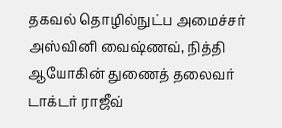தகவல் தொழில்நுட்ப அமைச்சர் அஸ்வினி வைஷ்ணவ், நித்தி ஆயோகின் துணைத் தலைவர் டாக்டர் ராஜீவ்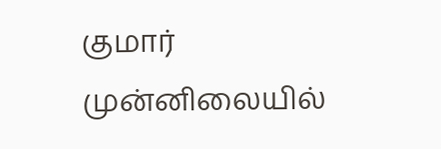குமார் முன்னிலையில்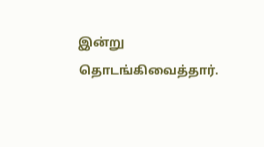இன்று தொடங்கிவைத்தார்.